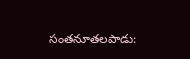సంతనూతలపాడు: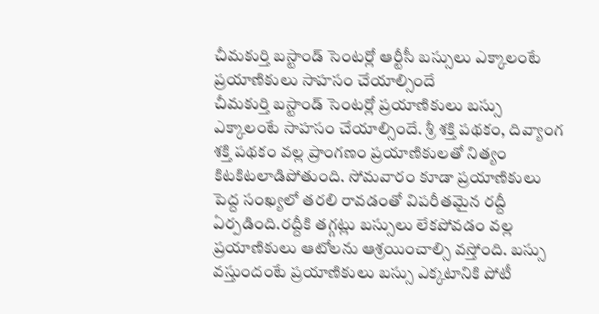చీమకుర్తి బస్టాండ్ సెంటర్లో ఆర్టీసీ బస్సులు ఎక్కాలంటే ప్రయాణికులు సాహసం చేయాల్సిందే
చీమకుర్తి బస్టాండ్ సెంటర్లో ప్రయాణికులు బస్సు ఎక్కాలంటే సాహసం చేయాల్సిందే. శ్రీ శక్తి పథకం, దివ్యాంగ శక్తి పథకం వల్ల ప్రాంగణం ప్రయాణికులతో నిత్యం కిటకిటలాడిపోతుంది. సోమవారం కూడా ప్రయాణికులు పెద్ద సంఖ్యలో తరలి రావడంతో విపరీతమైన రద్దీ ఏర్పడింది.రద్దీకి తగ్గట్లు బస్సులు లేకపోవడం వల్ల ప్రయాణికులు ఆటోలను ఆశ్రయించాల్సి వస్తోంది. బస్సు వస్తుందంటే ప్రయాణికులు బస్సు ఎక్కటానికి పోటీ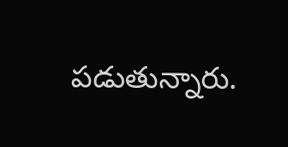పడుతున్నారు.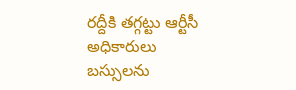రద్దీకి తగ్గట్టు ఆర్టీసీ అధికారులు బస్సులను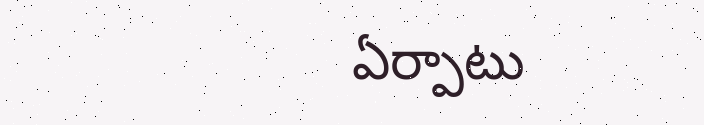ఏర్పాటు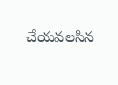చేయవలసిన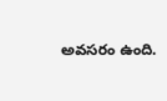అవసరం ఉంది.